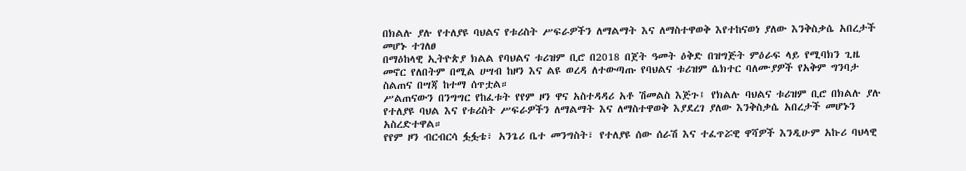በክልሉ ያሉ የተለያዩ ባህልና የቱሪስት ሥፍራዎችን ለማልማት እና ለማስተዋወቅ እየተከናወነ ያለው እንቅስቃሴ አበረታች መሆኑ ተገለፀ
በማዕከላዊ ኢትዮጵያ ክልል የባህልና ቱሪዝም ቢሮ በ2018 በጀት ዓመት ዕቅድ በዝግጅት ምዕራፍ ላይ የሚባክን ጊዜ መኖር የለበትም በሚል ሀሣብ ከዞን እና ልዩ ወረዳ ለተውጣጡ የባህልና ቱሪዝም ሴክተር ባለሙያዎች የአቅም ግንባታ ስልጠና በሣጃ ከተማ ሰጥቷል።
ሥልጠናውን በንግግር የከፈቱት የየም ዞን ዋና አስተዳዳሪ አቶ ሽመልስ እጅጉ፤ የክልሉ ባህልና ቱሪዝም ቢሮ በክልሉ ያሉ የተለያዩ ባህል እና የቱሪስት ሥፍራዎችን ለማልማት እና ለማስተዋወቅ እያደረገ ያለው እንቅስቃሴ አበረታች መሆኑን አስረድተዋል።
የየም ዞን ብርብርሳ ፏፏቴ፣ አንጌሪ ቤተ መንግስት፣ የተለያዩ ሰው ሰራሽ እና ተፈጥሯዊ ዋሻዎች እንዲሁም አኩሪ ባህላዊ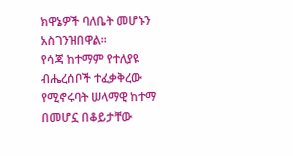ክዋኔዎች ባለቤት መሆኑን አስገንዝበዋል።
የሳጃ ከተማም የተለያዩ ብሔረሰቦች ተፈቃቅረው የሚኖሩባት ሠላማዊ ከተማ በመሆኗ በቆይታቸው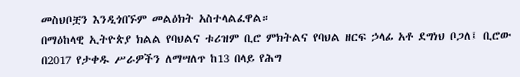መስህቦቿን እንዲጎበኙም መልዕክት አስተላልፈዋል።
በማዕከላዊ ኢትዮጵያ ክልል የባህልና ቱሪዝም ቢሮ ምክትልና የባህል ዘርፍ ኃላፊ አቶ ደግነህ ቦጋለ፤ ቢሮው በ2017 የታቀዱ ሥራዎችን ለማሣለጥ ከ13 በላይ የሕግ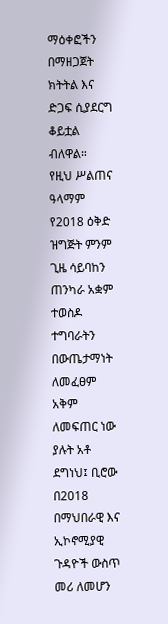ማዕቀፎችን በማዘጋጀት ክትትል እና ድጋፍ ሲያደርግ ቆይቷል ብለዋል።
የዚህ ሥልጠና ዓላማም የ2018 ዕቅድ ዝግጅት ምንም ጊዜ ሳይባከን ጠንካራ አቋም ተወስዶ ተግባራትን በውጤታማነት ለመፈፀም አቅም ለመፍጠር ነው ያሉት አቶ ደግነህ፤ ቢሮው በ2018 በማህበራዊ እና ኢኮኖሚያዊ ጉዳዮች ውስጥ መሪ ለመሆን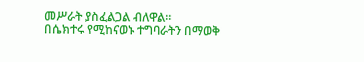መሥራት ያስፈልጋል ብለዋል።
በሴክተሩ የሚከናወኑ ተግባራትን በማወቅ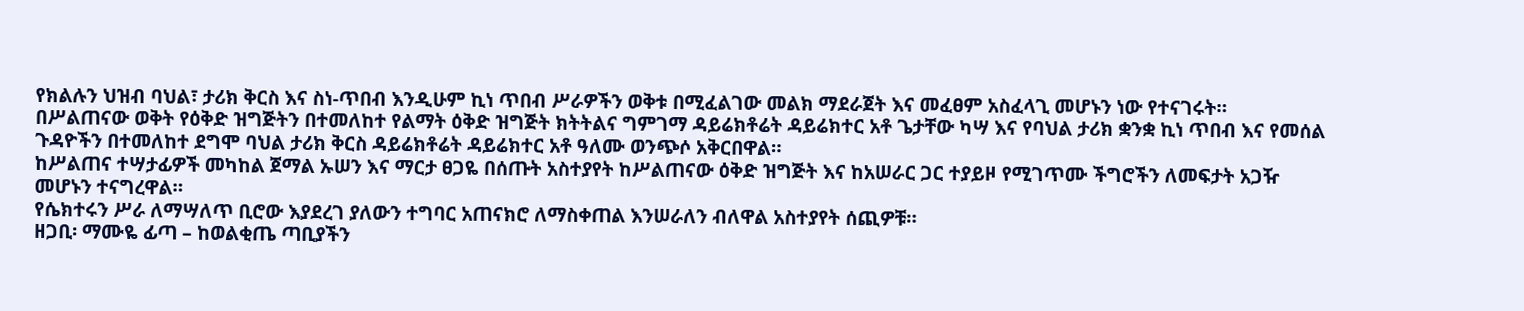የክልሉን ህዝብ ባህል፣ ታሪክ ቅርስ እና ስነ-ጥበብ እንዲሁም ኪነ ጥበብ ሥራዎችን ወቅቱ በሚፈልገው መልክ ማደራጀት እና መፈፀም አስፈላጊ መሆኑን ነው የተናገሩት።
በሥልጠናው ወቅት የዕቅድ ዝግጅትን በተመለከተ የልማት ዕቅድ ዝግጅት ክትትልና ግምገማ ዳይሬክቶሬት ዳይሬክተር አቶ ጌታቸው ካሣ እና የባህል ታሪክ ቋንቋ ኪነ ጥበብ እና የመሰል ጉዳዮችን በተመለከተ ደግሞ ባህል ታሪክ ቅርስ ዳይሬክቶሬት ዳይሬክተር አቶ ዓለሙ ወንጭሶ አቅርበዋል።
ከሥልጠና ተሣታፊዎች መካከል ጀማል ኡሠን እና ማርታ ፀጋዬ በሰጡት አስተያየት ከሥልጠናው ዕቅድ ዝግጅት እና ከአሠራር ጋር ተያይዞ የሚገጥሙ ችግሮችን ለመፍታት አጋዥ መሆኑን ተናግረዋል።
የሴክተሩን ሥራ ለማሣለጥ ቢሮው እያደረገ ያለውን ተግባር አጠናክሮ ለማስቀጠል እንሠራለን ብለዋል አስተያየት ሰጪዎቹ።
ዘጋቢ፡ ማሙዬ ፊጣ – ከወልቂጤ ጣቢያችን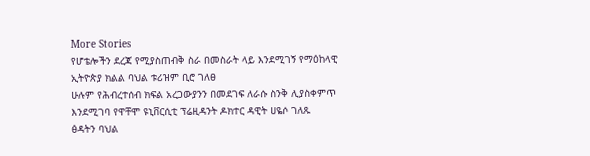More Stories
የሆቴሎችን ደረጃ የሚያስጠብቅ ስራ በመስራት ላይ እንደሚገኝ የማዕከላዊ ኢትዮጵያ ክልል ባህል ቱሪዝም ቢሮ ገለፀ
ሁሉም የሕብረተሰብ ክፍል አረጋውያንን በመደገፍ ለራሱ ስንቅ ሊያስቀምጥ እንደሚገባ የዋቸሞ ዩኒቨርሲቲ ፕሬዚዳንት ዶክተር ዳዊት ሀዬሶ ገለጹ
ፅዳትን ባህል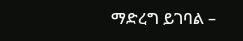ማድረግ ይገባል –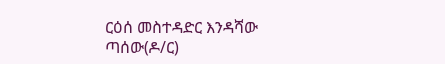ርዕሰ መስተዳድር እንዳሻው ጣሰው(ዶ/ር)